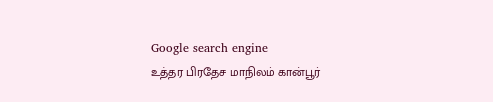Google search engine
உத்தர பிரதேச மாநிலம் கான்பூர்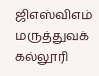ஜிஎஸ்விஎம் மருத்துவக் கல்லூரி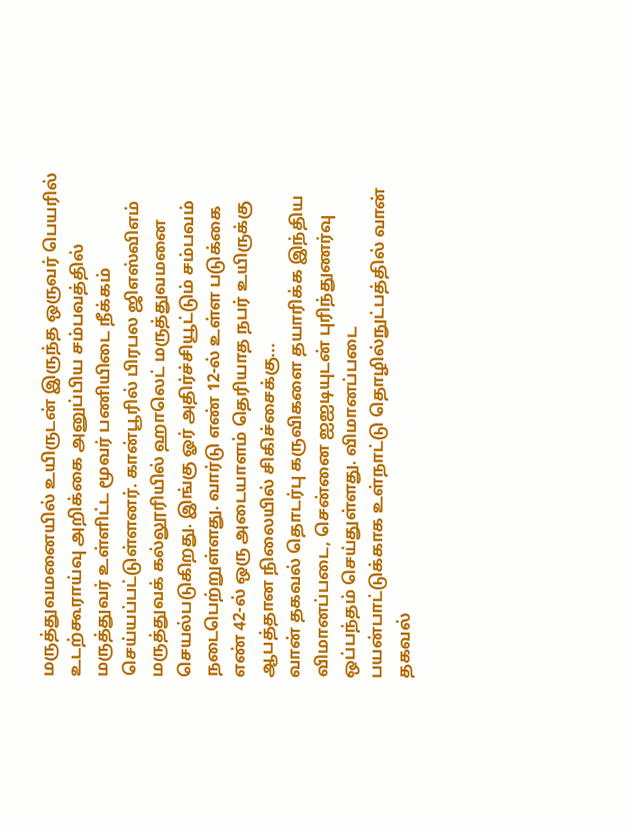மருத்துவமனையில் உயிருடன் இருந்த ஒருவர் பெயரில் உடற்கூராய்வு அறிக்கை அனுப்பிய சம்பவத்தில் மருத்துவர் உள்ளிட்ட மூவர் பணியிடை நீக்கம் செய்யப்பட்டுள்ளனர். கான்பூரில் பிரபல ஜிஎஸ்விஎம் மருத்துவக் கல்லூரியில் ஹாலெட் மருத்துவமனை செயல்படுகிறது. இங்கு ஓர் அதிர்ச்சியூட்டும் சம்பவம் நடைபெற்றுள்ளது. வார்டு எண் 12-ல் உள்ள படுக்கை எண் 42-ல் ஒரு அடையாளம் தெரியாத நபர் உயிருக்கு ஆபத்தான நிலையில் சிகிச்சைக்கு...
வான் தகவல் தொடர்பு கருவிகளை தயாரிக்க இந்திய விமானப்படை, சென்னை ஐஐடியுடன் புரிந்துணர்வு ஒப்பந்தம் செய்துள்ளது. விமானப்படை பயன்பாட்டுக்காக உள்நாட்டு தொழில்நுட்பத்தில் வான் தகவல்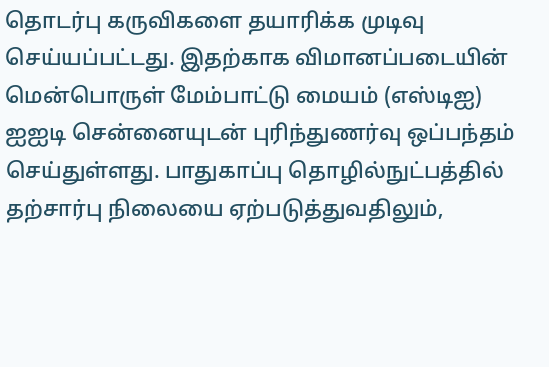தொடர்பு கருவிகளை தயாரிக்க முடிவு செய்யப்பட்டது. இதற்காக விமானப்படையின் மென்பொருள் மேம்பாட்டு மையம் (எஸ்டிஐ) ஐஐடி சென்னையுடன் புரிந்துணர்வு ஒப்பந்தம் செய்துள்ளது. பாதுகாப்பு தொழில்நுட்பத்தில் தற்சார்பு நிலையை ஏற்படுத்துவதிலும்,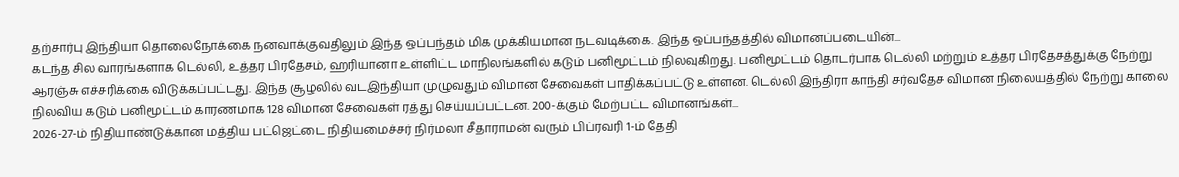தற்சார்பு இந்தியா தொலைநோக்கை நனவாக்குவதிலும் இந்த ஒப்பந்தம் மிக முக்கியமான நடவடிக்கை. இந்த ஒப்பந்தத்தில் விமானப்படையின்...
கடந்த சில வாரங்களாக டெல்லி, உத்தர பிரதேசம், ஹரியானா உள்ளிட்ட மாநிலங்களில் கடும் பனிமூட்டம் நிலவுகிறது. பனிமூட்டம் தொடர்பாக டெல்லி மற்றும் உத்தர பிரதேசத்துக்கு நேற்று ஆரஞ்சு எச்சரிக்கை விடுக்கப்பட்டது. இந்த சூழலில் வடஇந்தியா முழுவதும் விமான சேவைகள் பாதிக்கப்பட்டு உள்ளன. டெல்லி இந்திரா காந்தி சர்வதேச விமான நிலையத்தில் நேற்று காலை நிலவிய கடும் பனிமூட்டம் காரணமாக 128 விமான சேவைகள் ரத்து செய்யப்பட்டன. 200-க்கும் மேற்பட்ட விமானங்கள்...
2026-27-ம் நிதியாண்டுக்கான மத்திய பட்ஜெட்டை நிதியமைச்சர் நிர்மலா சீதாராமன் வரும் பிப்ரவரி 1-ம் தேதி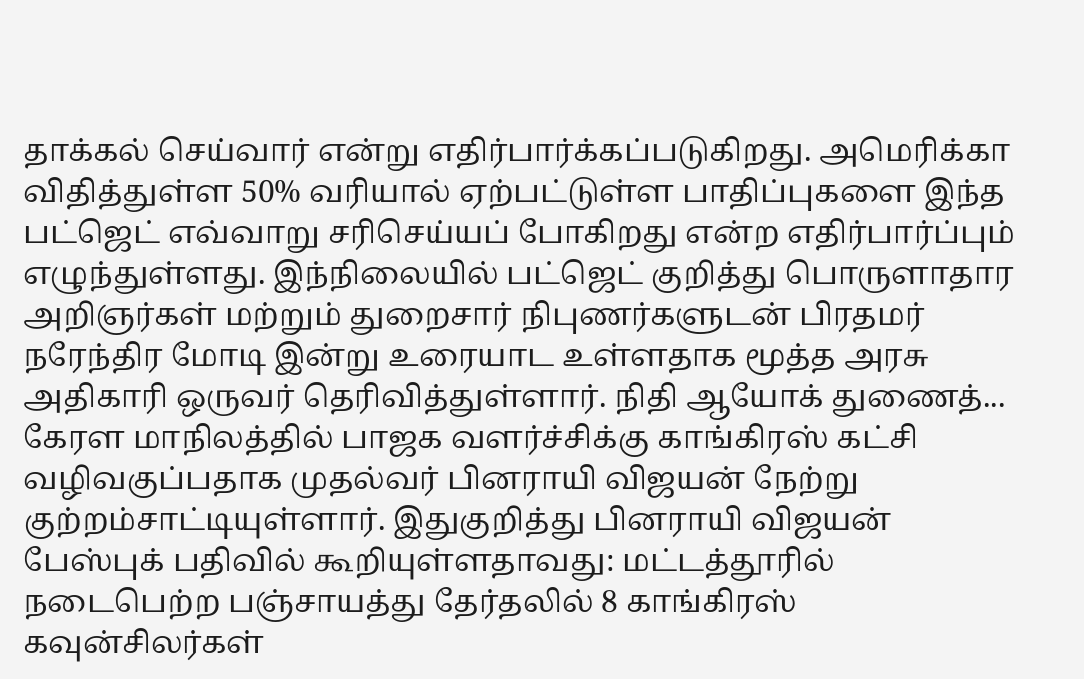தாக்கல் செய்வார் என்று எதிர்பார்க்கப்படுகிறது. அமெரிக்கா விதித்துள்ள 50% வரியால் ஏற்பட்டுள்ள பாதிப்புகளை இந்த பட்ஜெட் எவ்வாறு சரிசெய்யப் போகிறது என்ற எதிர்பார்ப்பும் எழுந்துள்ளது. இந்நிலையில் பட்ஜெட் குறித்து பொருளாதார அறிஞர்கள் மற்றும் துறைசார் நிபுணர்களுடன் பிரதமர் நரேந்திர மோடி இன்று உரையாட உள்ளதாக மூத்த அரசு அதிகாரி ஒருவர் தெரிவித்துள்ளார். நிதி ஆயோக் துணைத்...
கேரள மாநிலத்தில் பாஜக வளர்ச்சிக்கு காங்கிரஸ் கட்சி வழிவகுப்பதாக முதல்வர் பினராயி விஜயன் நேற்று குற்றம்சாட்டியுள்ளார். இதுகுறித்து பினராயி விஜயன் பேஸ்புக் பதிவில் கூறியுள்ளதாவது: மட்டத்தூரில் நடைபெற்ற பஞ்சாயத்து தேர்தலில் 8 காங்கிரஸ் கவுன்சிலர்கள்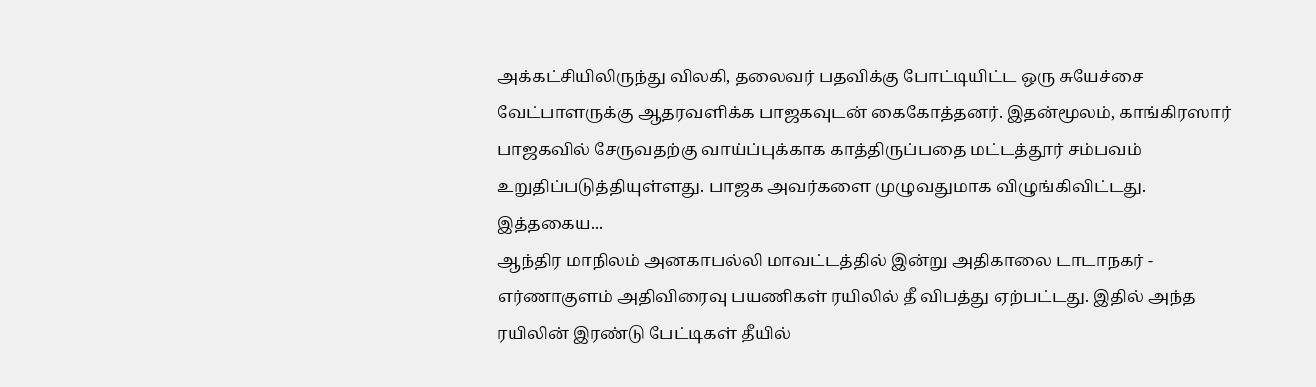அக்கட்சியிலிருந்து விலகி, தலைவர் பதவிக்கு போட்டியிட்ட ஒரு சுயேச்சை வேட்பாளருக்கு ஆதரவளிக்க பாஜகவுடன் கைகோத்தனர். இதன்மூலம், காங்கிரஸார் பாஜகவில் சேருவதற்கு வாய்ப்புக்காக காத்திருப்பதை மட்டத்தூர் சம்பவம் உறுதிப்படுத்தியுள்ளது. பாஜக அவர்களை முழுவதுமாக விழுங்கிவிட்டது. இத்தகைய...
ஆந்திர மாநிலம் அனகாபல்லி மாவட்டத்தில் இன்று அதிகாலை டாடாநகர் - எர்ணாகுளம் அதிவிரைவு பயணிகள் ரயிலில் தீ விபத்து ஏற்பட்டது. இதில் அந்த ரயிலின் இரண்டு பேட்டிகள் தீயில்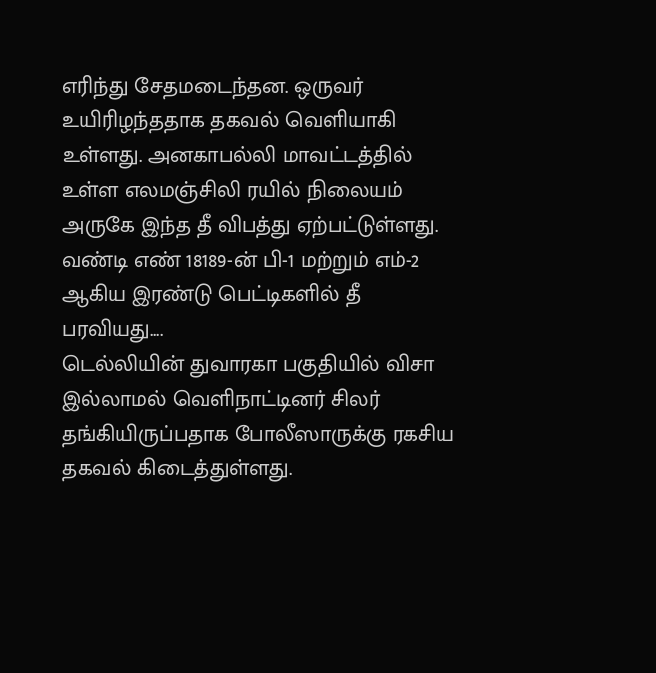எரிந்து சேதமடைந்தன. ஒருவர் உயிரிழந்ததாக தகவல் வெளியாகி உள்ளது. அனகாபல்லி மாவட்டத்தில் உள்ள எலமஞ்சிலி ரயில் நிலையம் அருகே இந்த தீ விபத்து ஏற்பட்டுள்ளது. வண்டி எண் 18189-ன் பி-1 மற்றும் எம்-2 ஆகிய இரண்டு பெட்டிகளில் தீ பரவியது....
டெல்லியின் துவாரகா பகுதியில் விசா இல்லாமல் வெளிநாட்டினர் சிலர் தங்கியிருப்பதாக போலீஸாருக்கு ரகசிய தகவல் கிடைத்துள்ளது.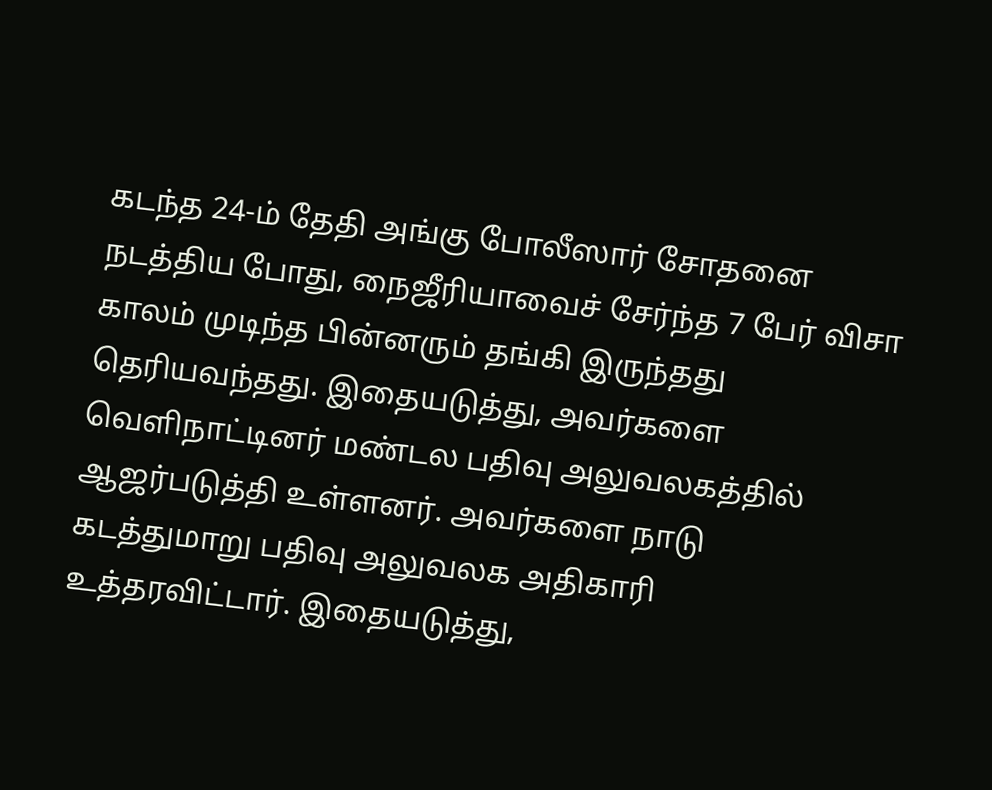கடந்த 24-ம் தேதி அங்கு போலீஸார் சோதனை நடத்திய போது, நைஜீரியாவைச் சேர்ந்த 7 பேர் விசா காலம் முடிந்த பின்னரும் தங்கி இருந்தது தெரியவந்தது. இதையடுத்து, அவர்களை வெளிநாட்டினர் மண்டல பதிவு அலுவலகத்தில் ஆஜர்படுத்தி உள்ளனர். அவர்களை நாடு கடத்துமாறு பதிவு அலுவலக அதிகாரி உத்தரவிட்டார். இதையடுத்து,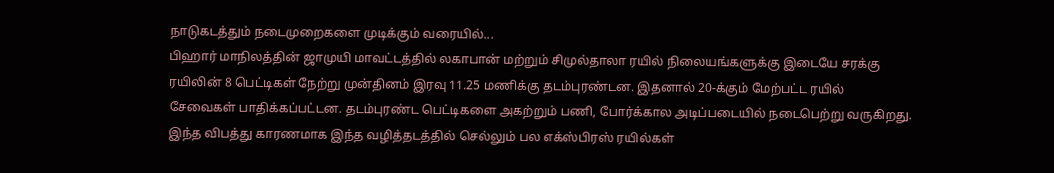நாடுகடத்தும் நடைமுறைகளை முடிக்கும் வரையில்...
பிஹார் மாநிலத்தின் ஜாமுயி மாவட்டத்தில் லகாபான் மற்றும் சிமுல்தாலா ரயில் நிலையங்களுக்கு இடையே சரக்கு ரயிலின் 8 பெட்டிகள் நேற்று முன்தினம் இரவு 11.25 மணிக்கு தடம்புரண்டன. இதனால் 20-க்கும் மேற்பட்ட ரயில் சேவைகள் பாதிக்கப்பட்டன. தடம்புரண்ட பெட்டிகளை அகற்றும் பணி, போர்க்கால அடிப்படையில் நடைபெற்று வருகிறது. இந்த விபத்து காரணமாக இந்த வழித்தடத்தில் செல்லும் பல எக்ஸ்பிரஸ் ரயில்கள்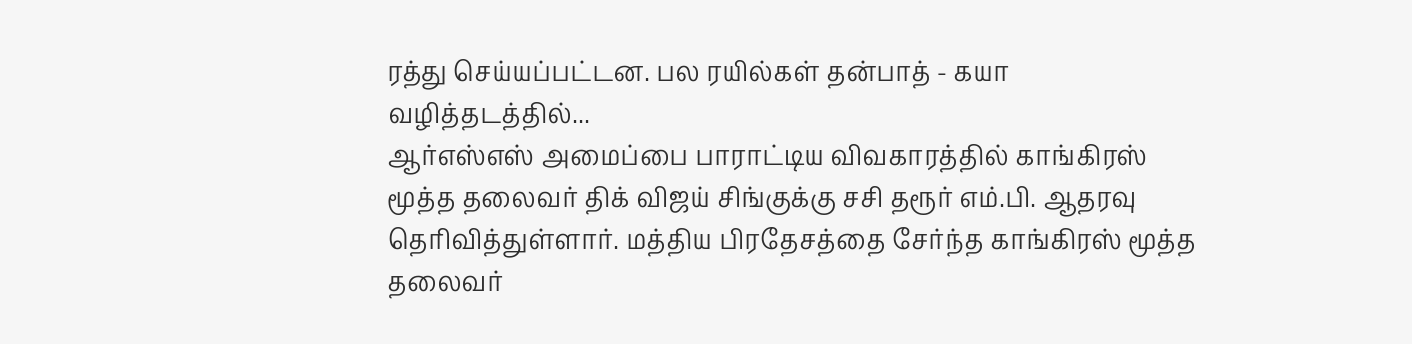ரத்து செய்யப்பட்டன. பல ரயில்கள் தன்பாத் - கயா வழித்தடத்தில்...
ஆர்எஸ்எஸ் அமைப்பை பாராட்டிய விவகாரத்தில் காங்கிரஸ் மூத்த தலைவர் திக் விஜய் சிங்குக்கு சசி தரூர் எம்.பி. ஆதரவு தெரிவித்துள்ளார். மத்திய பிரதேசத்தை சேர்ந்த காங்கிரஸ் மூத்த தலைவர்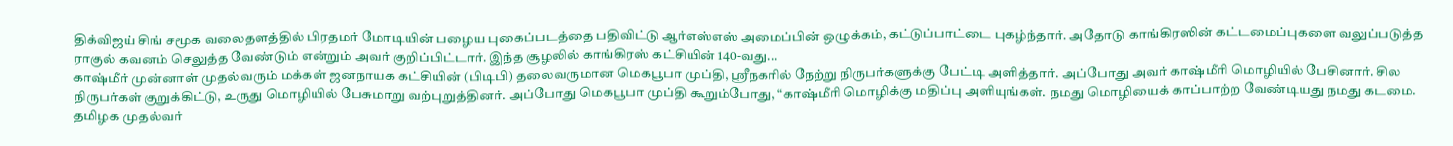திக்விஜய் சிங் சமூக வலைதளத்தில் பிரதமர் மோடியின் பழைய புகைப்படத்தை பதிவிட்டு ஆர்எஸ்எஸ் அமைப்பின் ஒழுக்கம், கட்டுப்பாட்டை புகழ்ந்தார். அதோடு காங்கிரஸின் கட்டமைப்புகளை வலுப்படுத்த ராகுல் கவனம் செலுத்த வேண்டும் என்றும் அவர் குறிப்பிட்டார். இந்த சூழலில் காங்கிரஸ் கட்சியின் 140-வது...
காஷ்மீர் முன்னாள் முதல்வரும் மக்கள் ஜனநாயக கட்சியின் (பிடிபி) தலைவருமான மெகபூபா முப்தி, ஸ்ரீநகரில் நேற்று நிருபர்களுக்கு பேட்டி அளித்தார். அப்போது அவர் காஷ்மீரி மொழியில் பேசினார். சில நிருபர்கள் குறுக்கிட்டு, உருது மொழியில் பேசுமாறு வற்புறுத்தினர். அப்போது மெகபூபா முப்தி கூறும்போது, “காஷ்மீரி மொழிக்கு மதிப்பு அளியுங்கள். நமது மொழியைக் காப்பாற்ற வேண்டியது நமது கடமை. தமிழக முதல்வர்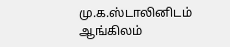மு.க.ஸ்டாலினிடம் ஆங்கிலம்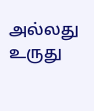அல்லது உருது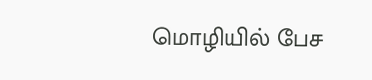மொழியில் பேச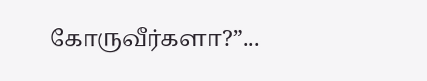கோருவீர்களா?”...